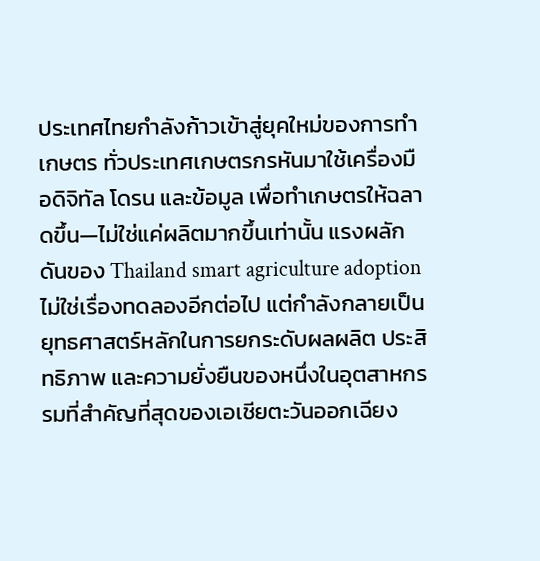ประเทศไทยกำลังก้าวเข้าสู่ยุคใหม่ของการทำเกษตร ทั่วประเทศเกษตรกรหันมาใช้เครื่องมือดิจิทัล โดรน และข้อมูล เพื่อทำเกษตรให้ฉลาดขึ้น—ไม่ใช่แค่ผลิตมากขึ้นเท่านั้น แรงผลักดันของ Thailand smart agriculture adoption ไม่ใช่เรื่องทดลองอีกต่อไป แต่กำลังกลายเป็นยุทธศาสตร์หลักในการยกระดับผลผลิต ประสิทธิภาพ และความยั่งยืนของหนึ่งในอุตสาหกรรมที่สำคัญที่สุดของเอเชียตะวันออกเฉียง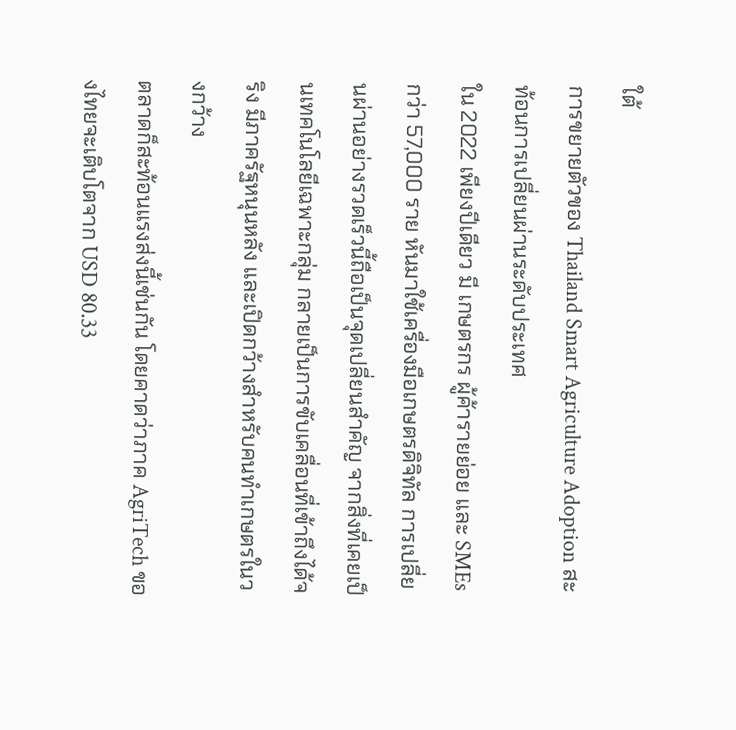ใต้
การขยายตัวของ Thailand Smart Agriculture Adoption สะท้อนการเปลี่ยนผ่านระดับประเทศ
ใน 2022 เพียงปีเดียว มี เกษตรกร ผู้ค้ารายย่อย และ SMEs กว่า 57,000 ราย หันมาใช้เครื่องมือเกษตรดิจิทัล การเปลี่ยนผ่านอย่างรวดเร็วนี้ถือเป็นจุดเปลี่ยนสำคัญ จากสิ่งที่เคยเป็นเทคโนโลยีเฉพาะกลุ่ม กลายเป็นการขับเคลื่อนที่เข้าถึงได้จริง มีภาครัฐหนุนหลัง และเปิดกว้างสำหรับคนทำเกษตรในวงกว้าง
ตลาดก็สะท้อนแรงส่งนี้เช่นกัน โดยคาดว่าภาค AgriTech ของไทยจะเติบโตจาก USD 80.33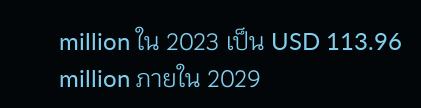million ใน 2023 เป็น USD 113.96 million ภายใน 2029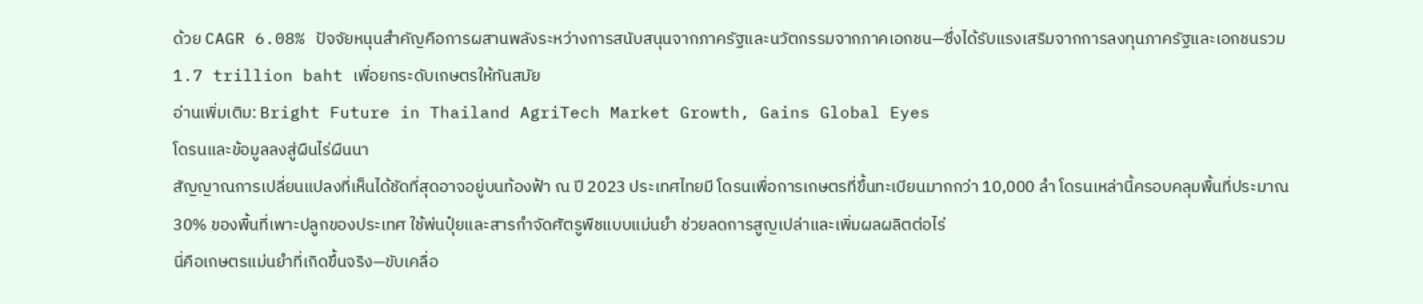ด้วย CAGR 6.08% ปัจจัยหนุนสำคัญคือการผสานพลังระหว่างการสนับสนุนจากภาครัฐและนวัตกรรมจากภาคเอกชน—ซึ่งได้รับแรงเสริมจากการลงทุนภาครัฐและเอกชนรวม 1.7 trillion baht เพื่อยกระดับเกษตรให้ทันสมัย
อ่านเพิ่มเติม: Bright Future in Thailand AgriTech Market Growth, Gains Global Eyes
โดรนและข้อมูลลงสู่ผืนไร่ผืนนา
สัญญาณการเปลี่ยนแปลงที่เห็นได้ชัดที่สุดอาจอยู่บนท้องฟ้า ณ ปี 2023 ประเทศไทยมี โดรนเพื่อการเกษตรที่ขึ้นทะเบียนมากกว่า 10,000 ลำ โดรนเหล่านี้ครอบคลุมพื้นที่ประมาณ 30% ของพื้นที่เพาะปลูกของประเทศ ใช้พ่นปุ๋ยและสารกำจัดศัตรูพืชแบบแม่นยำ ช่วยลดการสูญเปล่าและเพิ่มผลผลิตต่อไร่
นี่คือเกษตรแม่นยำที่เกิดขึ้นจริง—ขับเคลื่อ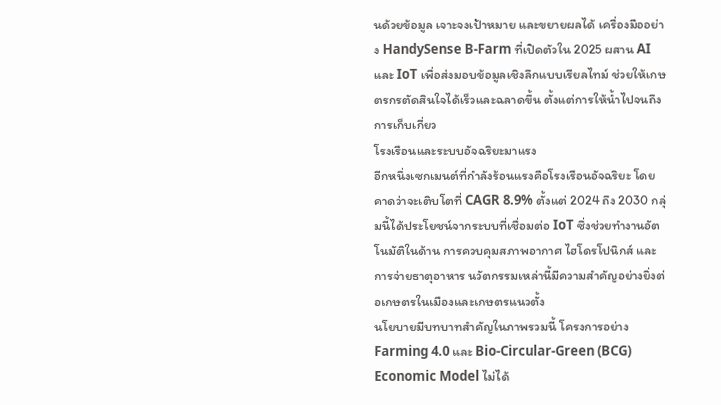นด้วยข้อมูล เจาะจงเป้าหมาย และขยายผลได้ เครื่องมืออย่าง HandySense B-Farm ที่เปิดตัวใน 2025 ผสาน AI และ IoT เพื่อส่งมอบข้อมูลเชิงลึกแบบเรียลไทม์ ช่วยให้เกษตรกรตัดสินใจได้เร็วและฉลาดขึ้น ตั้งแต่การให้น้ำไปจนถึงการเก็บเกี่ยว
โรงเรือนและระบบอัจฉริยะมาแรง
อีกหนึ่งเซกเมนต์ที่กำลังร้อนแรงคือโรงเรือนอัจฉริยะ โดยคาดว่าจะเติบโตที่ CAGR 8.9% ตั้งแต่ 2024 ถึง 2030 กลุ่มนี้ได้ประโยชน์จากระบบที่เชื่อมต่อ IoT ซึ่งช่วยทำงานอัตโนมัติในด้าน การควบคุมสภาพอากาศ ไฮโดรโปนิกส์ และการจ่ายธาตุอาหาร นวัตกรรมเหล่านี้มีความสำคัญอย่างยิ่งต่อเกษตรในเมืองและเกษตรแนวตั้ง
นโยบายมีบทบาทสำคัญในภาพรวมนี้ โครงการอย่าง Farming 4.0 และ Bio-Circular-Green (BCG) Economic Model ไม่ได้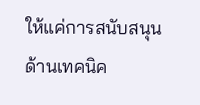ให้แค่การสนับสนุนด้านเทคนิค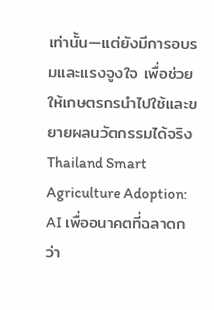เท่านั้น—แต่ยังมีการอบรมและแรงจูงใจ เพื่อช่วยให้เกษตรกรนำไปใช้และขยายผลนวัตกรรมได้จริง
Thailand Smart Agriculture Adoption: AI เพื่ออนาคตที่ฉลาดกว่า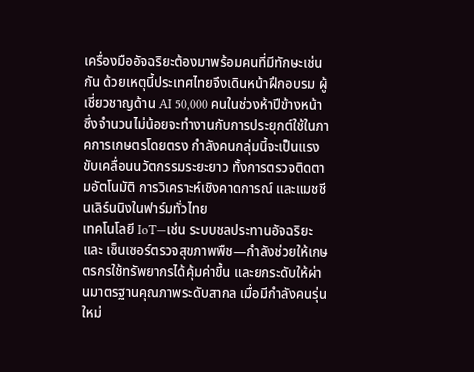เครื่องมืออัจฉริยะต้องมาพร้อมคนที่มีทักษะเช่นกัน ด้วยเหตุนี้ประเทศไทยจึงเดินหน้าฝึกอบรม ผู้เชี่ยวชาญด้าน AI 50,000 คนในช่วงห้าปีข้างหน้า ซึ่งจำนวนไม่น้อยจะทำงานกับการประยุกต์ใช้ในภาคการเกษตรโดยตรง กำลังคนกลุ่มนี้จะเป็นแรงขับเคลื่อนนวัตกรรมระยะยาว ทั้งการตรวจติดตามอัตโนมัติ การวิเคราะห์เชิงคาดการณ์ และแมชชีนเลิร์นนิงในฟาร์มทั่วไทย
เทคโนโลยี IoT—เช่น ระบบชลประทานอัจฉริยะ และ เซ็นเซอร์ตรวจสุขภาพพืช—กำลังช่วยให้เกษตรกรใช้ทรัพยากรได้คุ้มค่าขึ้น และยกระดับให้ผ่านมาตรฐานคุณภาพระดับสากล เมื่อมีกำลังคนรุ่นใหม่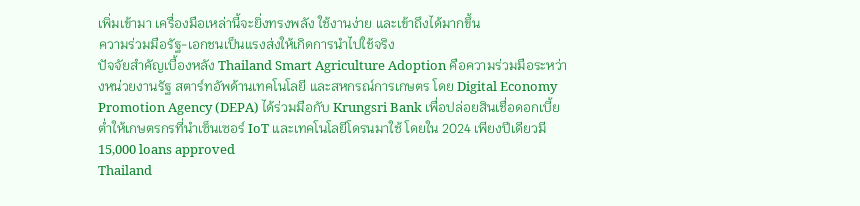เพิ่มเข้ามา เครื่องมือเหล่านี้จะยิ่งทรงพลัง ใช้งานง่าย และเข้าถึงได้มากขึ้น
ความร่วมมือรัฐ-เอกชนเป็นแรงส่งให้เกิดการนำไปใช้จริง
ปัจจัยสำคัญเบื้องหลัง Thailand Smart Agriculture Adoption คือความร่วมมือระหว่างหน่วยงานรัฐ สตาร์ทอัพด้านเทคโนโลยี และสหกรณ์การเกษตร โดย Digital Economy Promotion Agency (DEPA) ได้ร่วมมือกับ Krungsri Bank เพื่อปล่อยสินเชื่อดอกเบี้ยต่ำให้เกษตรกรที่นำเซ็นเซอร์ IoT และเทคโนโลยีโดรนมาใช้ โดยใน 2024 เพียงปีเดียวมี 15,000 loans approved
Thailand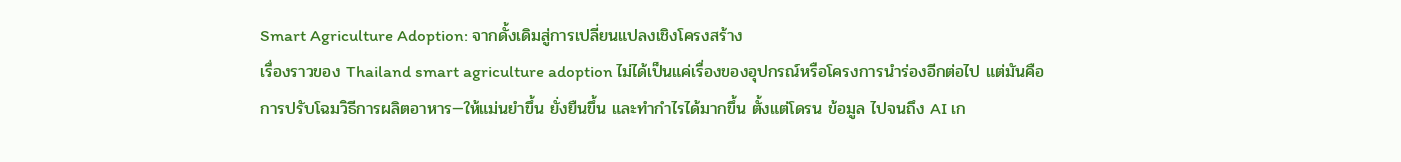Smart Agriculture Adoption: จากดั้งเดิมสู่การเปลี่ยนแปลงเชิงโครงสร้าง
เรื่องราวของ Thailand smart agriculture adoption ไม่ได้เป็นแค่เรื่องของอุปกรณ์หรือโครงการนำร่องอีกต่อไป แต่มันคือ การปรับโฉมวิธีการผลิตอาหาร—ให้แม่นยำขึ้น ยั่งยืนขึ้น และทำกำไรได้มากขึ้น ตั้งแต่โดรน ข้อมูล ไปจนถึง AI เก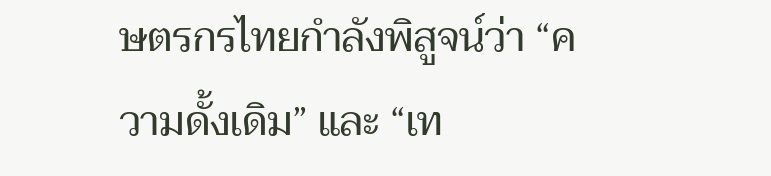ษตรกรไทยกำลังพิสูจน์ว่า “ความดั้งเดิม” และ “เท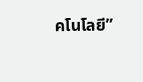คโนโลยี”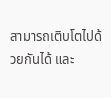สามารถเติบโตไปด้วยกันได้ และ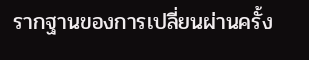รากฐานของการเปลี่ยนผ่านครั้ง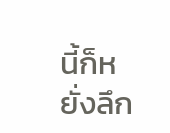นี้ก็หยั่งลึก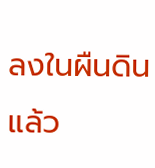ลงในผืนดินแล้ว